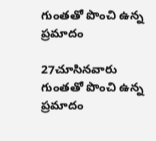గుంతతో పొంచి ఉన్న ప్రమాదం

27చూసినవారు
గుంతతో పొంచి ఉన్న ప్రమాదం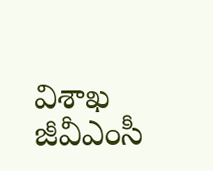విశాఖ జీవీఎంసీ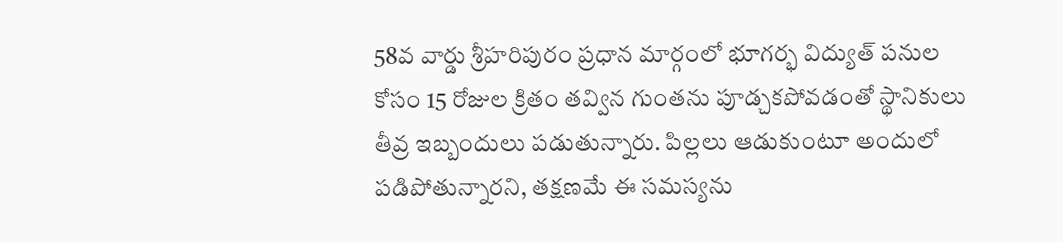58వ వార్డు శ్రీహరిపురం ప్రధాన మార్గంలో భూగర్భ విద్యుత్ పనుల కోసం 15 రోజుల క్రితం తవ్విన గుంతను పూడ్చకపోవడంతో స్థానికులు తీవ్ర ఇబ్బందులు పడుతున్నారు. పిల్లలు ఆడుకుంటూ అందులో పడిపోతున్నారని, తక్షణమే ఈ సమస్యను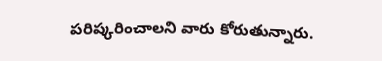పరిష్కరించాలని వారు కోరుతున్నారు.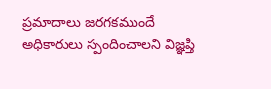ప్రమాదాలు జరగకముందే అధికారులు స్పందించాలని విజ్ఞప్తి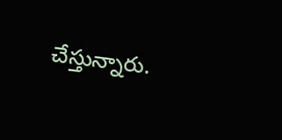చేస్తున్నారు.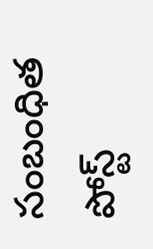సంబంధిత పోస్ట్